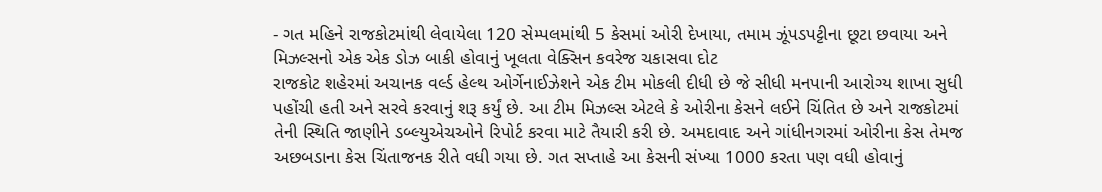- ગત મહિને રાજકોટમાંથી લેવાયેલા 120 સેમ્પલમાંથી 5 કેસમાં ઓરી દેખાયા, તમામ ઝૂંપડપટ્ટીના છૂટા છવાયા અને મિઝલ્સનો એક એક ડોઝ બાકી હોવાનું ખૂલતા વેક્સિન કવરેજ ચકાસવા દોટ
રાજકોટ શહેરમાં અચાનક વર્લ્ડ હેલ્થ ઓર્ગેનાઈઝેશને એક ટીમ મોકલી દીધી છે જે સીધી મનપાની આરોગ્ય શાખા સુધી પહોંચી હતી અને સરવે કરવાનું શરૂ કર્યું છે. આ ટીમ મિઝલ્સ એટલે કે ઓરીના કેસને લઈને ચિંતિત છે અને રાજકોટમાં તેની સ્થિતિ જાણીને ડબ્લ્યુએચઓને રિપોર્ટ કરવા માટે તૈયારી કરી છે. અમદાવાદ અને ગાંધીનગરમાં ઓરીના કેસ તેમજ અછબડાના કેસ ચિંતાજનક રીતે વધી ગયા છે. ગત સપ્તાહે આ કેસની સંખ્યા 1000 કરતા પણ વધી હોવાનું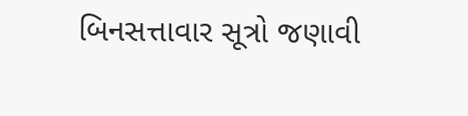બિનસત્તાવાર સૂત્રો જણાવી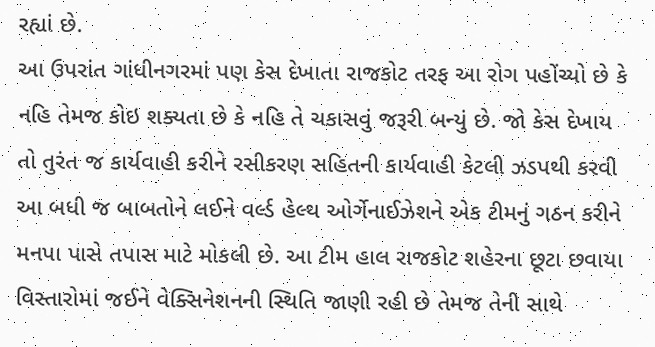રહ્યાં છે.
આ ઉપરાંત ગાંધીનગરમાં પણ કેસ દેખાતા રાજકોટ તરફ આ રોગ પહોંચ્યો છે કે નહિ તેમજ કોઇ શક્યતા છે કે નહિ તે ચકાસવું જરૂરી બન્યું છે. જો કેસ દેખાય તો તુરંત જ કાર્યવાહી કરીને રસીકરણ સહિતની કાર્યવાહી કેટલી ઝડપથી કરવી આ બધી જ બાબતોને લઈને વર્લ્ડ હેલ્થ ઓર્ગેનાઈઝેશને એક ટીમનું ગઠન કરીને મનપા પાસે તપાસ માટે મોકલી છે. આ ટીમ હાલ રાજકોટ શહેરના છૂટા છવાયા વિસ્તારોમાં જઈને વેક્સિનેશનની સ્થિતિ જાણી રહી છે તેમજ તેની સાથે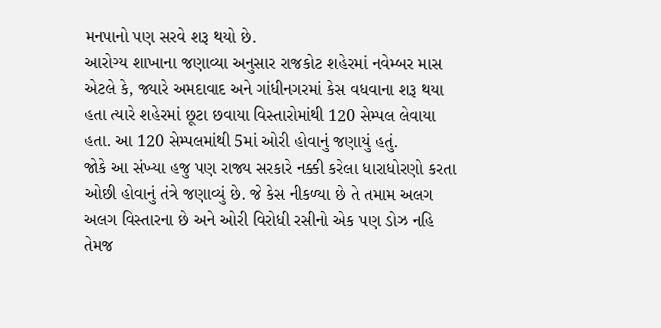મનપાનો પણ સરવે શરૂ થયો છે.
આરોગ્ય શાખાના જણાવ્યા અનુસાર રાજકોટ શહેરમાં નવેમ્બર માસ એટલે કે, જ્યારે અમદાવાદ અને ગાંધીનગરમાં કેસ વધવાના શરૂ થયા હતા ત્યારે શહેરમાં છૂટા છવાયા વિસ્તારોમાંથી 120 સેમ્પલ લેવાયા હતા. આ 120 સેમ્પલમાંથી 5માં ઓરી હોવાનું જણાયું હતું.
જોકે આ સંખ્યા હજુ પણ રાજ્ય સરકારે નક્કી કરેલા ધારાધોરણો કરતા ઓછી હોવાનું તંત્રે જણાવ્યું છે. જે કેસ નીકળ્યા છે તે તમામ અલગ અલગ વિસ્તારના છે અને ઓરી વિરોધી રસીનો એક પણ ડોઝ નહિ તેમજ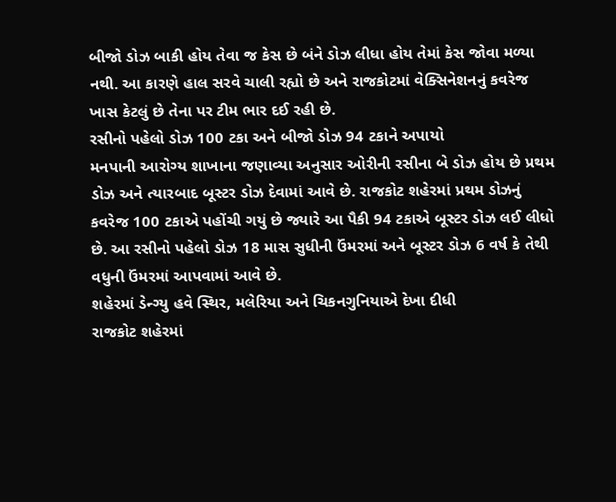બીજો ડોઝ બાકી હોય તેવા જ કેસ છે બંને ડોઝ લીધા હોય તેમાં કેસ જોવા મળ્યા નથી. આ કારણે હાલ સરવે ચાલી રહ્યો છે અને રાજકોટમાં વેક્સિનેશનનું કવરેજ ખાસ કેટલું છે તેના પર ટીમ ભાર દઈ રહી છે.
રસીનો પહેલો ડોઝ 100 ટકા અને બીજો ડોઝ 94 ટકાને અપાયો
મનપાની આરોગ્ય શાખાના જણાવ્યા અનુસાર ઓરીની રસીના બે ડોઝ હોય છે પ્રથમ ડોઝ અને ત્યારબાદ બૂસ્ટર ડોઝ દેવામાં આવે છે. રાજકોટ શહેરમાં પ્રથમ ડોઝનું કવરેજ 100 ટકાએ પહોંચી ગયું છે જ્યારે આ પૈકી 94 ટકાએ બૂસ્ટર ડોઝ લઈ લીધો છે. આ રસીનો પહેલો ડોઝ 18 માસ સુધીની ઉંમરમાં અને બૂસ્ટર ડોઝ 6 વર્ષ કે તેથી વધુની ઉંમરમાં આપવામાં આવે છે.
શહેરમાં ડેન્ગ્યુ હવે સ્થિર, મલેરિયા અને ચિકનગુનિયાએ દેખા દીધી
રાજકોટ શહેરમાં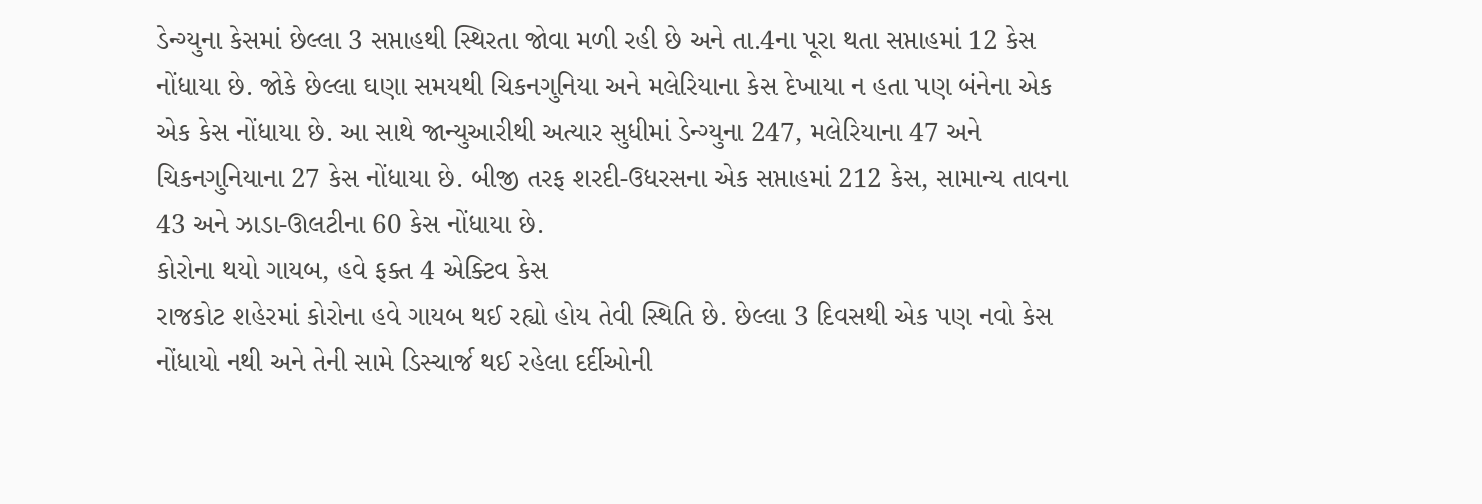ડેન્ગ્યુના કેસમાં છેલ્લા 3 સપ્તાહથી સ્થિરતા જોવા મળી રહી છે અને તા.4ના પૂરા થતા સપ્તાહમાં 12 કેસ નોંધાયા છે. જોકે છેલ્લા ઘણા સમયથી ચિકનગુનિયા અને મલેરિયાના કેસ દેખાયા ન હતા પણ બંનેના એક એક કેસ નોંધાયા છે. આ સાથે જાન્યુઆરીથી અત્યાર સુધીમાં ડેન્ગ્યુના 247, મલેરિયાના 47 અને ચિકનગુનિયાના 27 કેસ નોંધાયા છે. બીજી તરફ શરદી-ઉધરસના એક સપ્તાહમાં 212 કેસ, સામાન્ય તાવના 43 અને ઝાડા-ઊલટીના 60 કેસ નોંધાયા છે.
કોરોના થયો ગાયબ, હવે ફક્ત 4 એક્ટિવ કેસ
રાજકોટ શહેરમાં કોરોના હવે ગાયબ થઈ રહ્યો હોય તેવી સ્થિતિ છે. છેલ્લા 3 દિવસથી એક પણ નવો કેસ નોંધાયો નથી અને તેની સામે ડિસ્ચાર્જ થઈ રહેલા દર્દીઓની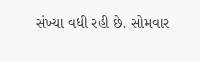સંખ્યા વધી રહી છે. સોમવાર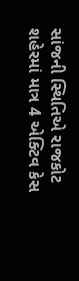સાંજની સ્થિતિએ રાજકોટ શહેરમાં માત્ર 4 એક્ટિવ કેસ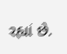રહ્યાં છે.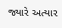જ્યારે અત્યાર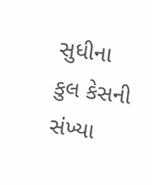સુધીના કુલ કેસની સંખ્યા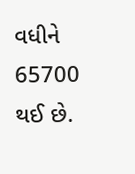વધીને 65700 થઈ છે.